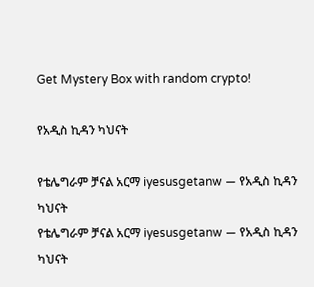Get Mystery Box with random crypto!

የአዲስ ኪዳን ካህናት

የቴሌግራም ቻናል አርማ iyesusgetanw — የአዲስ ኪዳን ካህናት
የቴሌግራም ቻናል አርማ iyesusgetanw — የአዲስ ኪዳን ካህናት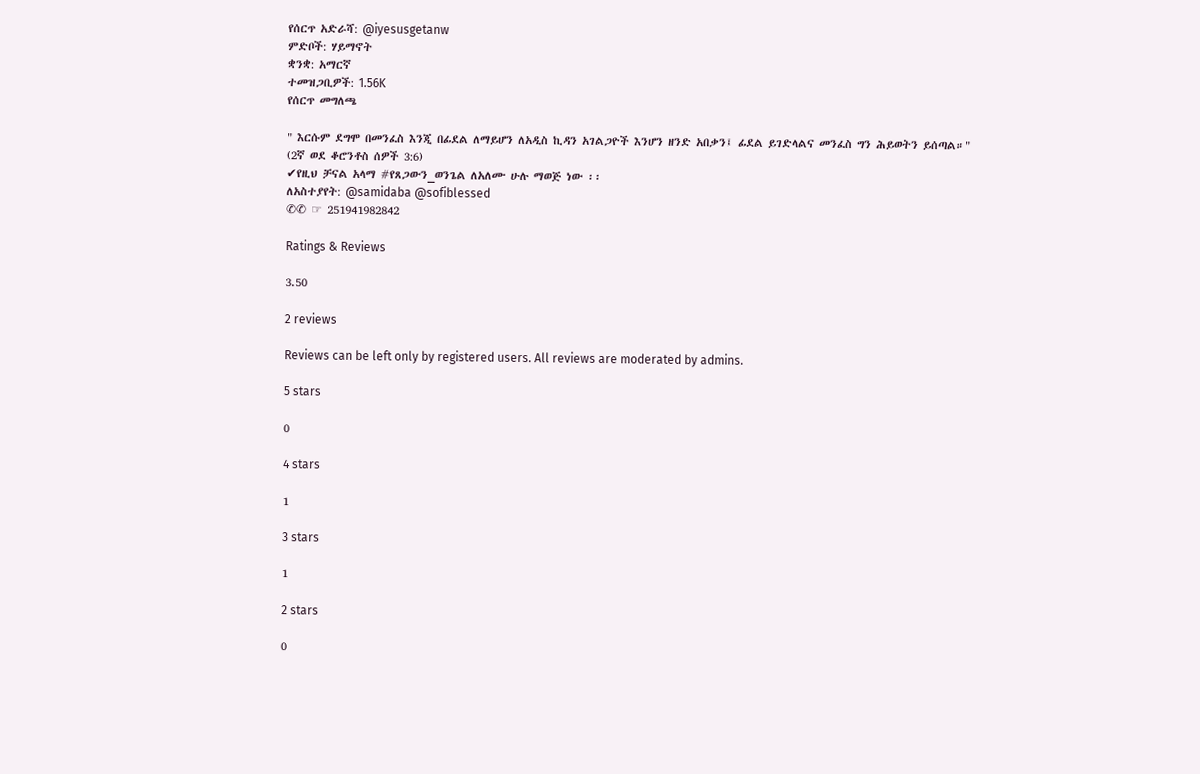የሰርጥ አድራሻ: @iyesusgetanw
ምድቦች: ሃይማኖት
ቋንቋ: አማርኛ
ተመዝጋቢዎች: 1.56K
የሰርጥ መግለጫ

" እርሱም ደግሞ በመንፈስ እንጂ በፊደል ለማይሆን ለአዲስ ኪዳን አገልጋዮች እንሆን ዘንድ አበቃን፤ ፊደል ይገድላልና መንፈስ ግን ሕይወትን ይሰጣል።"
(2ኛ ወደ ቆሮንቶስ ሰዎች 3:6)
✔የዚህ ቻናል አላማ #የጸጋውን_ወንጌል ለአለሙ ሁሉ ማወጅ ነው ፡፡
ለአስተያየት: @samidaba @sofiblessed
✆✆ ☞ 251941982842

Ratings & Reviews

3.50

2 reviews

Reviews can be left only by registered users. All reviews are moderated by admins.

5 stars

0

4 stars

1

3 stars

1

2 stars

0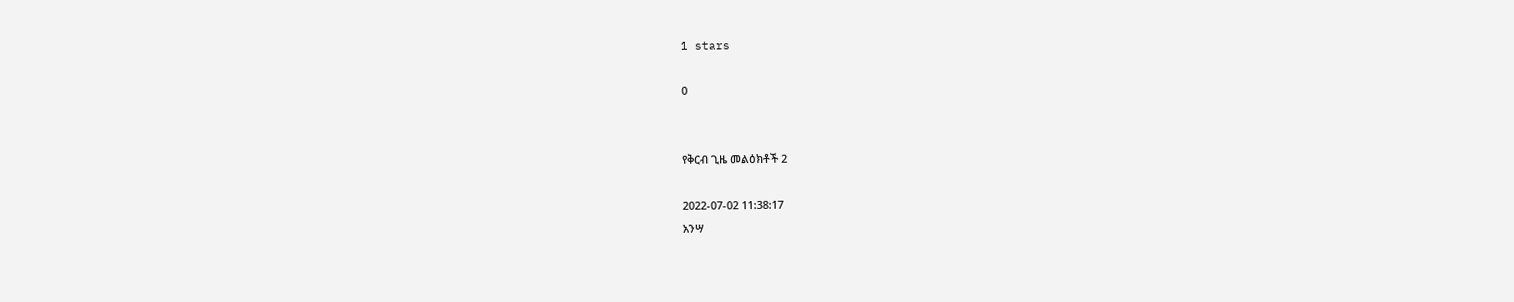1 stars

0


የቅርብ ጊዜ መልዕክቶች 2

2022-07-02 11:38:17
አንሣ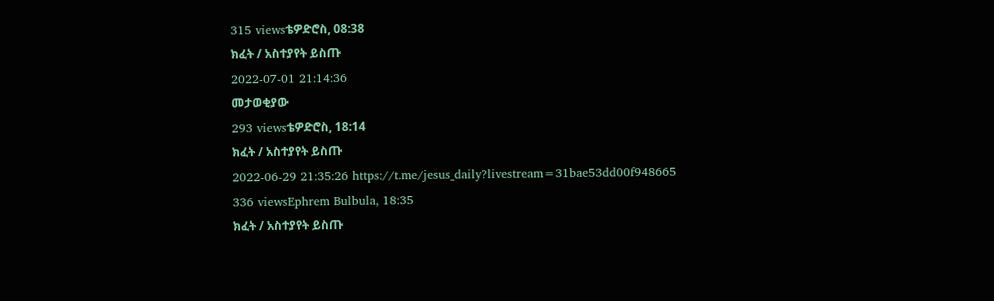315 viewsቴዎድሮስ, 08:38
ክፈት / አስተያየት ይስጡ
2022-07-01 21:14:36
መታወቂያው
293 viewsቴዎድሮስ, 18:14
ክፈት / አስተያየት ይስጡ
2022-06-29 21:35:26 https://t.me/jesus_daily?livestream=31bae53dd00f948665
336 viewsEphrem Bulbula, 18:35
ክፈት / አስተያየት ይስጡ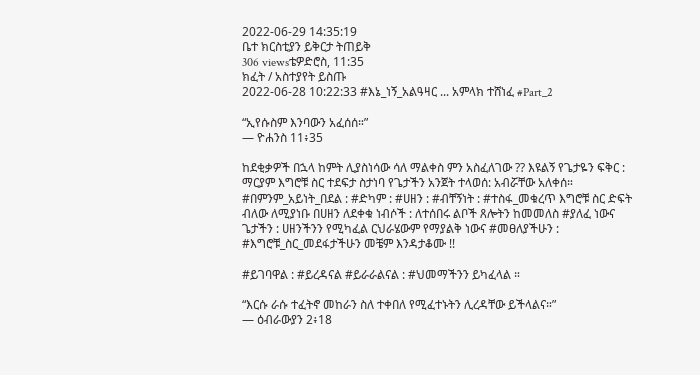2022-06-29 14:35:19
ቤተ ክርስቲያን ይቅርታ ትጠይቅ
306 viewsቴዎድሮስ, 11:35
ክፈት / አስተያየት ይስጡ
2022-06-28 10:22:33 #እኔ_ነኝ_አልዓዛር ... አምላክ ተሸነፈ #Part_2

“ኢየሱስም እንባውን አፈሰሰ።”
— ዮሐንስ 11፥35

ከደቂቃዎች በኋላ ከምት ሊያስነሳው ሳለ ማልቀስ ምን አስፈለገው ?? እዩልኝ የጌታዬን ፍቅር : ማርያም እግሮቹ ስር ተደፍታ ስታነባ የጌታችን አንጀት ተላወሰ: አብሯቸው አለቀሰ።
#በምንም_አይነት_በደል : #ድካም : #ሀዘን : #ብቸኝነት : #ተስፋ_መቁረጥ እግሮቹ ስር ድፍት ብለው ለሚያነቡ በሀዘን ለደቀቁ ነብሶች : ለተሰበሩ ልቦች ጸሎትን ከመመለስ #ያለፈ ነውና ጌታችን : ሀዘንችንን የሚካፈል ርህራሄውም የማያልቅ ነውና #መፀለያችሁን : #እግሮቹ_ስር_መደፋታችሁን መቼም እንዳታቆሙ !!

#ይገባዋል : #ይረዳናል #ይራራልናል : #ህመማችንን ይካፈላል ።

“እርሱ ራሱ ተፈትኖ መከራን ስለ ተቀበለ የሚፈተኑትን ሊረዳቸው ይችላልና።”
— ዕብራውያን 2፥18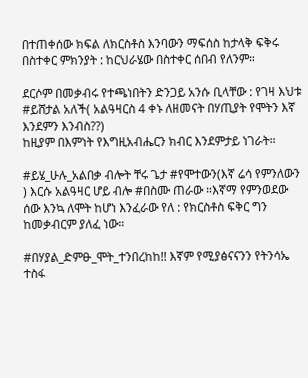በተጠቀሰው ክፍል ለክርስቶስ እንባውን ማፍሰስ ከታላቅ ፍቅሩ በስተቀር ምክንያት : ከርህራሄው በስተቀር ሰበብ የለንም።

ደርሶም በመቃብሩ የተጫነበትን ድንጋይ አንሱ ቢላቸው : የገዛ እህቱ #ይሸታል አለች( አልዓዛርስ 4 ቀኑ ለዘመናት በሃጢያት የሞትን እኛ እንደምን እንብስ??)
ከዚያም በእምነት የእግዚአብሔርን ክብር እንደምታይ ነገራት።

#ይሄ_ሁሉ_አልበቃ ብሎት ቸሩ ጌታ #የሞተውን(እኛ ሬሳ የምንለውን ) እርሱ አልዓዛር ሆይ ብሎ #በስሙ ጠራው ።እኛማ የምንወደው ሰው እንኳ ለሞት ከሆነ እንፈራው የለ : የክርስቶስ ፍቅር ግን ከመቃብርም ያለፈ ነው።

#በሃያል_ድምፁ_ሞት_ተንበረከከ!! እኛም የሚያፅናናንን የትንሳኤ ተስፋ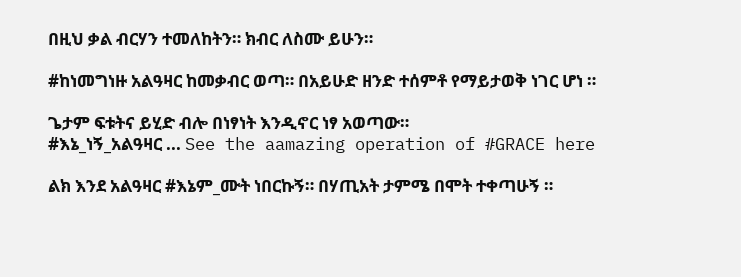በዚህ ቃል ብርሃን ተመለከትን። ክብር ለስሙ ይሁን።

#ከነመግነዙ አልዓዛር ከመቃብር ወጣ። በአይሁድ ዘንድ ተሰምቶ የማይታወቅ ነገር ሆነ ።

ጌታም ፍቱትና ይሂድ ብሎ በነፃነት እንዲኖር ነፃ አወጣው።
#እኔ_ነኝ_አልዓዛር ... See the aamazing operation of #GRACE here

ልክ እንደ አልዓዛር #እኔም_ሙት ነበርኩኝ። በሃጢአት ታምሜ በሞት ተቀጣሁኝ ።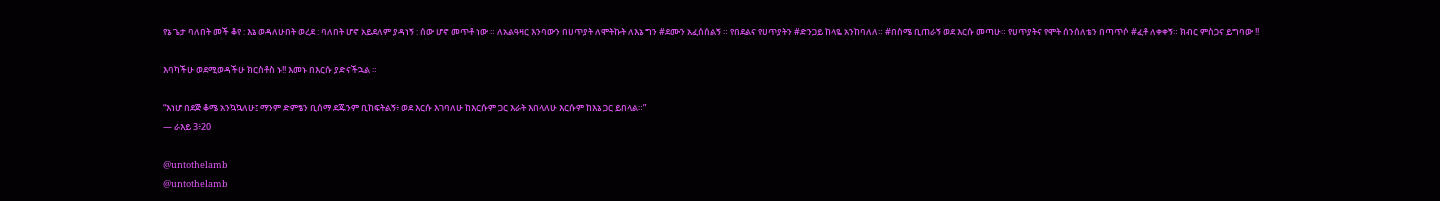የኔ ጌታ ባለበት መች ቆየ : እኔ ወዳለሁበት ወረደ : ባለበት ሆኖ አይደለም ያዳነኝ : ሰው ሆኖ መጥቶ ነው ። ለአልዓዛር እንባውን በሀጥያት ለሞትኩት ለእኔ ግን #ደሙን አፈሰሰልኝ ። የበደልና የሀጥያትን #ድንጋይ ከላዬ አንከባለለ። #በስሜ ቢጠራኝ ወደ እርሱ መጣሁ። የሀጥያትና የሞት ሰንሰለቴን በጣጥሶ #ፈቶ ለቀቀኝ። ክብር ምስጋና ይግባው !!

እባካችሁ ወደሚወዳችሁ ክርስቶስ ኑ!! እመኑ በእርሱ ያድናችኋል ።

“እነሆ በደጅ ቆሜ አንኳኳለሁ፤ ማንም ድምፄን ቢሰማ ደጁንም ቢከፍትልኝ፥ ወደ እርሱ እገባለሁ ከእርሱም ጋር እራት እበላለሁ እርሱም ከእኔ ጋር ይበላል።”
— ራእይ 3፥20

@untothelamb
@untothelamb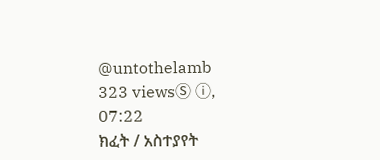@untothelamb
323 viewsⓈ ⓘ, 07:22
ክፈት / አስተያየት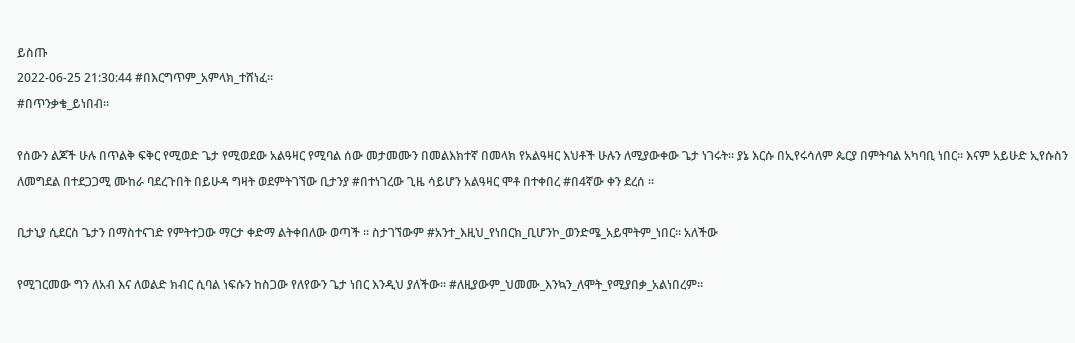ይስጡ
2022-06-25 21:30:44 #በእርግጥም_አምላክ_ተሸነፈ።
#በጥንቃቄ_ይነበብ።

የሰውን ልጆች ሁሉ በጥልቅ ፍቅር የሚወድ ጌታ የሚወደው አልዓዛር የሚባል ሰው መታመሙን በመልእክተኛ በመላክ የአልዓዛር እህቶች ሁሉን ለሚያውቀው ጌታ ነገሩት። ያኔ እርሱ በኢየሩሳለም ጴርያ በምትባል አካባቢ ነበር። እናም አይሁድ ኢየሱስን ለመግደል በተደጋጋሚ ሙከራ ባደረጉበት በይሁዳ ግዛት ወደምትገኘው ቢታንያ #በተነገረው ጊዜ ሳይሆን አልዓዛር ሞቶ በተቀበረ #በ4ኛው ቀን ደረሰ ።

ቢታኒያ ሲደርስ ጌታን በማስተናገድ የምትተጋው ማርታ ቀድማ ልትቀበለው ወጣች ። ስታገኘውም #አንተ_እዚህ_የነበርክ_ቢሆንኮ_ወንድሜ_አይሞትም_ነበር። አለችው

የሚገርመው ግን ለአብ እና ለወልድ ክብር ሲባል ነፍሱን ከስጋው የለየውን ጌታ ነበር እንዲህ ያለችው። #ለዚያውም_ህመሙ_እንኳን_ለሞት_የሚያበቃ_አልነበረም።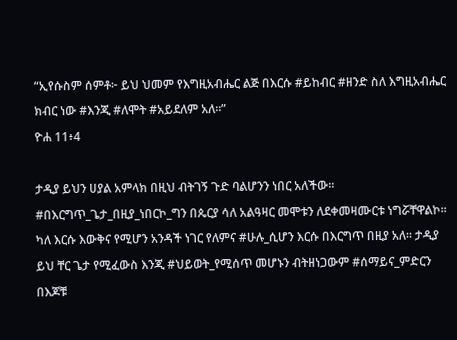“ኢየሱስም ሰምቶ፦ ይህ ህመም የእግዚአብሔር ልጅ በእርሱ #ይከብር #ዘንድ ስለ እግዚአብሔር ክብር ነው #እንጂ #ለሞት #አይደለም አለ።”
ዮሐ 11፥4

ታዲያ ይህን ሀያል አምላክ በዚህ ብትገኝ ጉድ ባልሆንን ነበር አለችው። #በእርግጥ_ጌታ_በዚያ_ነበርኮ_ግን በጴርያ ሳለ አልዓዛር መሞቱን ለደቀመዛሙርቱ ነግሯቸዋልኮ። ካለ እርሱ እውቅና የሚሆን አንዳች ነገር የለምና #ሁሉ_ሲሆን እርሱ በእርግጥ በዚያ አለ። ታዲያ ይህ ቸር ጌታ የሚፈውስ እንጂ #ህይወት_የሚሰጥ መሆኑን ብትዘነጋውም #ሰማይና_ምድርን በእጆቹ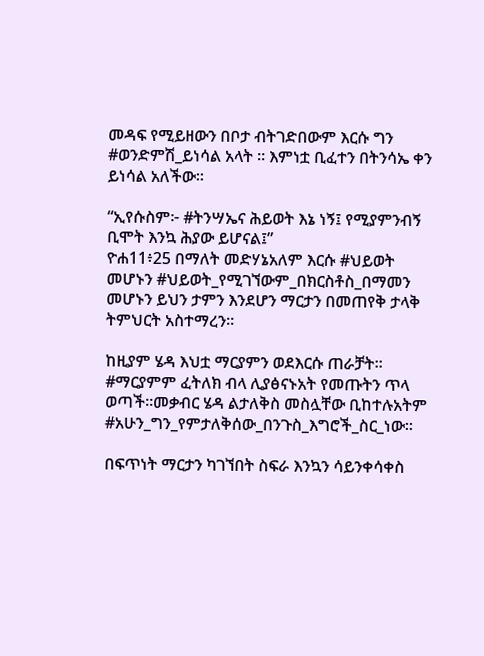መዳፍ የሚይዘውን በቦታ ብትገድበውም እርሱ ግን #ወንድምሽ_ይነሳል አላት ። እምነቷ ቢፈተን በትንሳኤ ቀን ይነሳል አለችው።

“ኢየሱስም፦ #ትንሣኤና ሕይወት እኔ ነኝ፤ የሚያምንብኝ ቢሞት እንኳ ሕያው ይሆናል፤”
ዮሐ11፥25 በማለት መድሃኔአለም እርሱ #ህይወት መሆኑን #ህይወት_የሚገኘውም_በክርስቶስ_በማመን መሆኑን ይህን ታምን እንደሆን ማርታን በመጠየቅ ታላቅ ትምህርት አስተማረን።

ከዚያም ሄዳ እህቷ ማርያምን ወደእርሱ ጠራቻት። #ማርያምም ፈትለክ ብላ ሊያፅናኑአት የመጡትን ጥላ ወጣች።መቃብር ሄዳ ልታለቅስ መስሏቸው ቢከተሉአትም #አሁን_ግን_የምታለቅሰው_በንጉስ_እግሮች_ስር_ነው።

በፍጥነት ማርታን ካገኘበት ስፍራ እንኳን ሳይንቀሳቀስ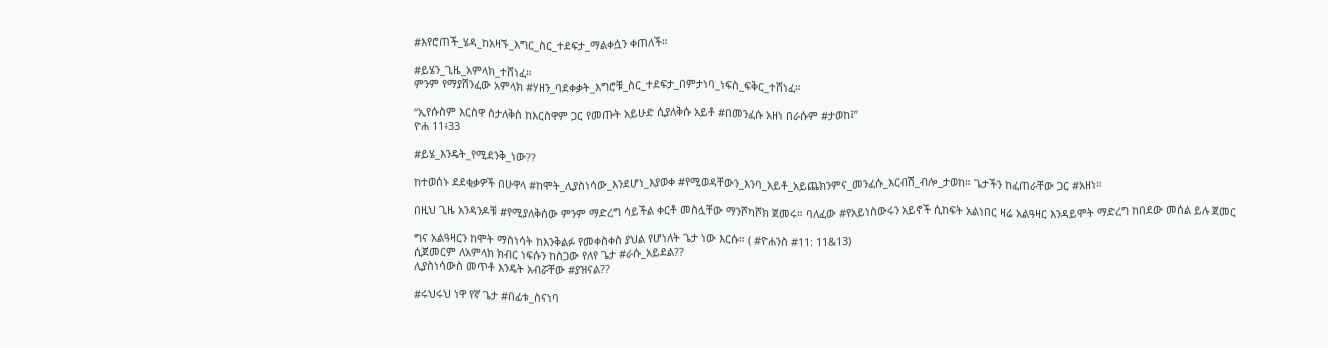#እየሮጠች_ሄዳ_ከአዛኙ_እግር_ስር_ተደፍታ_ማልቀሷን ቀጠለች።

#ይሄን_ጊዜ_አምላክ_ተሸነፈ።
ምንም የማያሸንፈው አምላክ #ሃዘን_ባደቀቃት_እግሮቹ_ስር_ተደፍታ_በምታነባ_ነፍስ_ፍቅር_ተሸነፈ።

“ኢየሱስም እርስዋ ስታለቅስ ከእርስዋም ጋር የመጡት አይሁድ ሲያለቅሱ አይቶ #በመንፈሱ አዘነ በራሱም #ታወከ፤”
ዮሐ 11፥33

#ይሄ_እንዴት_የሚደንቅ_ነው??

ከተወሰኑ ደደቂቃዎች በሁዋላ #ከሞት_ሊያስነሳው_እንደሆነ_እያወቀ #የሚወዳቸውን_እንባ_አይቶ_አይጨክንምና_መንፈሱ_እርብሽ_ብሎ_ታወከ። ጌታችን ከፈጠራቸው ጋር #አዘነ።

በዚህ ጊዜ አንዳንዶቹ #የሚያለቅሰው ምንም ማድረግ ሳይችል ቀርቶ መስሏቸው ማንሾካሾክ ጀመሩ። ባለፈው #የአይነስውሩን አይኖች ሲከፍት አልነበር ዛሬ አልዓዛር እንዳይሞት ማድረግ ከበደው መሰል ይሉ ጀመር

ግና አልዓዛርን ከሞት ማስነሳት ከእንቅልፉ የመቀስቀስ ያህል የሆነለት ጌታ ነው እርሱ። ( #ዮሐንስ #11: 11&13)
ሲጀመርም ለአምላክ ክብር ነፍሱን ከስጋው የለየ ጌታ #ራሱ_አይደል??
ሊያስነሳውስ መጥቶ እንዴት አብሯቸው #ያዝናል??

#ሩህሩህ ነዋ የኛ ጌታ #በፊቱ_ስናነባ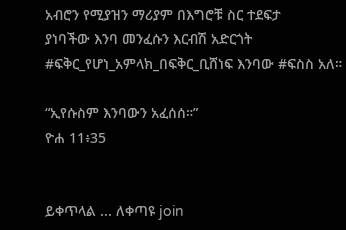አብሮን የሚያዝን ማሪያም በእግሮቹ ስር ተደፍታ
ያነባችው እንባ መንፈሱን እርብሽ አድርጎት #ፍቅር_የሆነ_አምላክ_በፍቅር_ቢሸነፍ እንባው #ፍስስ አለ።

“ኢየሱስም እንባውን አፈሰሰ።”
ዮሐ 11፥35


ይቀጥላል ... ለቀጣዩ join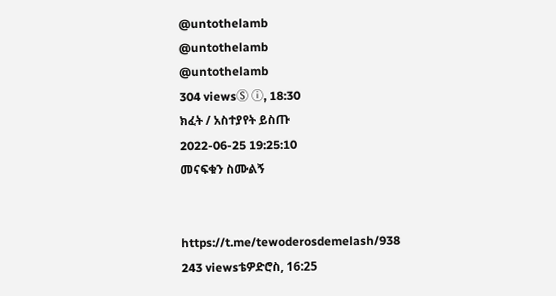@untothelamb
@untothelamb
@untothelamb
304 viewsⓈ ⓘ, 18:30
ክፈት / አስተያየት ይስጡ
2022-06-25 19:25:10
መናፍቁን ስሙልኝ


https://t.me/tewoderosdemelash/938
243 viewsቴዎድሮስ, 16:25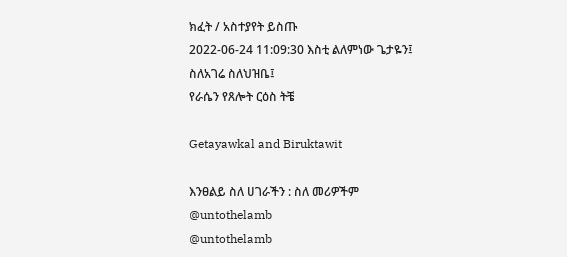ክፈት / አስተያየት ይስጡ
2022-06-24 11:09:30 እስቲ ልለምነው ጌታዬን፤
ስለአገሬ ስለህዝቤ፤
የራሴን የጸሎት ርዕስ ትቼ

Getayawkal and Biruktawit

እንፀልይ ስለ ሀገራችን : ስለ መሪዎችም
@untothelamb
@untothelamb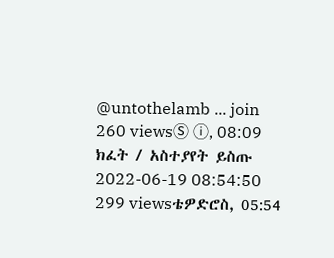@untothelamb ... join
260 viewsⓈ ⓘ, 08:09
ክፈት / አስተያየት ይስጡ
2022-06-19 08:54:50
299 viewsቴዎድሮስ, 05:54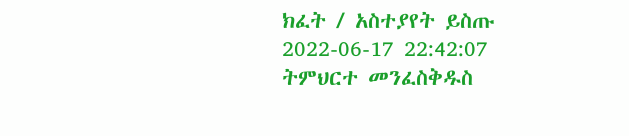ክፈት / አስተያየት ይስጡ
2022-06-17 22:42:07 ትምህርተ መንፈስቅዱስ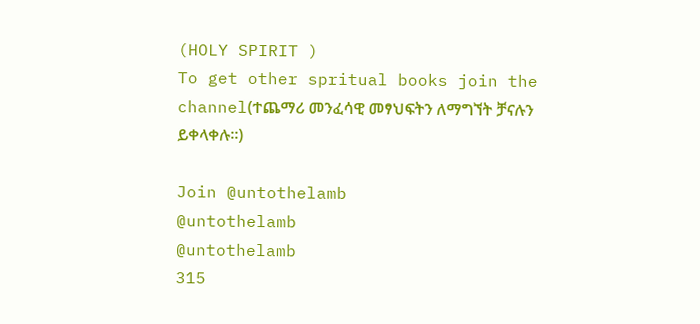(HOLY SPIRIT )
To get other spritual books join the channel(ተጨማሪ መንፈሳዊ መፃህፍትን ለማግኘት ቻናሉን ይቀላቀሉ።)

Join @untothelamb
@untothelamb
@untothelamb
315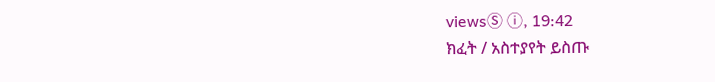viewsⓈ ⓘ, 19:42
ክፈት / አስተያየት ይስጡ